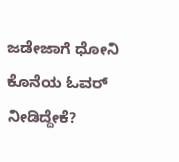ಜಡೇಜಾಗೆ ಧೋನಿ ಕೊನೆಯ ಓವರ್ ನೀಡಿದ್ದೇಕೆ?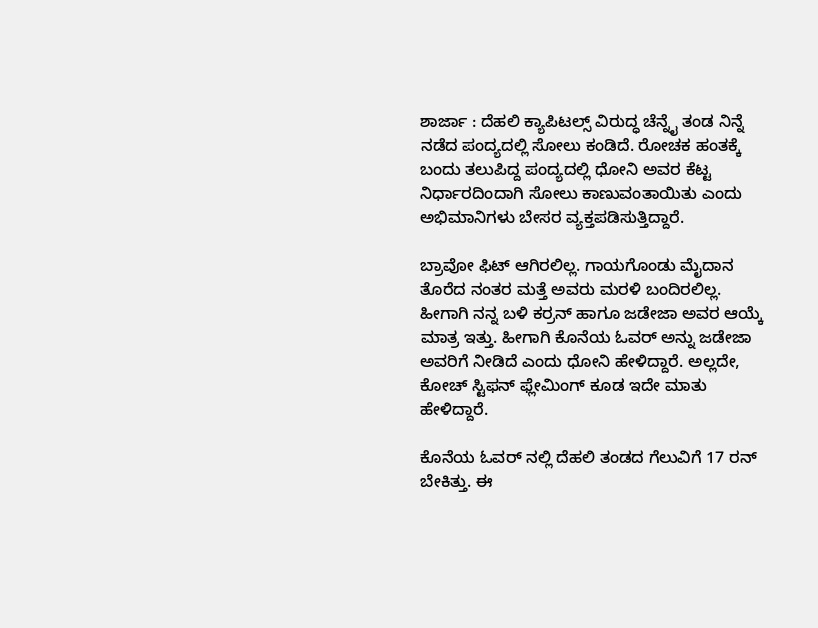ಶಾರ್ಜಾ : ದೆಹಲಿ ಕ್ಯಾಪಿಟಲ್ಸ್ ವಿರುದ್ಧ ಚೆನ್ನೈ ತಂಡ ನಿನ್ನೆ ನಡೆದ ಪಂದ್ಯದಲ್ಲಿ ಸೋಲು ಕಂಡಿದೆ. ರೋಚಕ ಹಂತಕ್ಕೆ ಬಂದು ತಲುಪಿದ್ದ ಪಂದ್ಯದಲ್ಲಿ ಧೋನಿ ಅವರ ಕೆಟ್ಟ ನಿರ್ಧಾರದಿಂದಾಗಿ ಸೋಲು ಕಾಣುವಂತಾಯಿತು ಎಂದು ಅಭಿಮಾನಿಗಳು ಬೇಸರ ವ್ಯಕ್ತಪಡಿಸುತ್ತಿದ್ದಾರೆ.

ಬ್ರಾವೋ ಫಿಟ್‌ ಆಗಿರಲಿಲ್ಲ. ಗಾಯಗೊಂಡು ಮೈದಾನ ತೊರೆದ ನಂತರ ಮತ್ತೆ ಅವರು ಮರಳಿ ಬಂದಿರಲಿಲ್ಲ. ಹೀಗಾಗಿ ನನ್ನ ಬಳಿ ಕರ್ರನ್‌ ಹಾಗೂ ಜಡೇಜಾ ಅವರ ಆಯ್ಕೆ ಮಾತ್ರ ಇತ್ತು. ಹೀಗಾಗಿ ಕೊನೆಯ ಓವರ್‌ ಅನ್ನು ಜಡೇಜಾ ಅವರಿಗೆ ನೀಡಿದೆ ಎಂದು ಧೋನಿ ಹೇಳಿದ್ದಾರೆ. ಅಲ್ಲದೇ, ಕೋಚ್‌ ಸ್ಟಿಫನ್‌ ಫ್ಲೇಮಿಂಗ್‌ ಕೂಡ ಇದೇ ಮಾತು ಹೇಳಿದ್ದಾರೆ.

ಕೊನೆಯ ಓವರ್ ನಲ್ಲಿ ದೆಹಲಿ ತಂಡದ ಗೆಲುವಿಗೆ 17 ರನ್ ಬೇಕಿತ್ತು. ಈ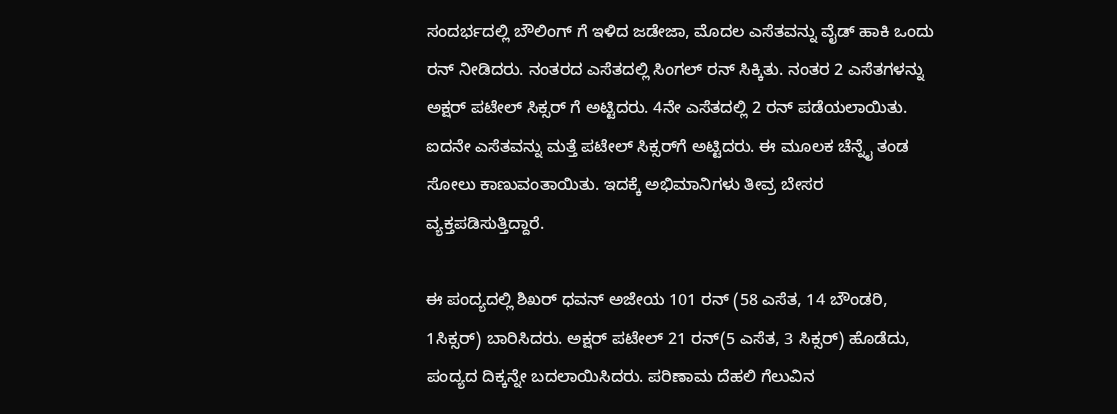ಸಂದರ್ಭದಲ್ಲಿ ಬೌಲಿಂಗ್ ಗೆ ಇಳಿದ ಜಡೇಜಾ, ಮೊದಲ ಎಸೆತವನ್ನು ವೈಡ್‌ ಹಾಕಿ ಒಂದು ರನ್ ನೀಡಿದರು. ನಂತರದ ಎಸೆತದಲ್ಲಿ ಸಿಂಗಲ್ ರನ್ ಸಿಕ್ಕಿತು. ನಂತರ 2 ಎಸೆತಗಳನ್ನು ಅಕ್ಷರ್‌ ಪಟೇಲ್‌ ಸಿಕ್ಸರ್‌ ಗೆ ಅಟ್ಟಿದರು. 4ನೇ ಎಸೆತದಲ್ಲಿ 2 ರನ್ ಪಡೆಯಲಾಯಿತು. ಐದನೇ ಎಸೆತವನ್ನು ಮತ್ತೆ ಪಟೇಲ್ ಸಿಕ್ಸರ್‌ಗೆ ಅಟ್ಟಿದರು. ಈ ಮೂಲಕ ಚೆನ್ನೈ ತಂಡ ಸೋಲು ಕಾಣುವಂತಾಯಿತು. ಇದಕ್ಕೆ ಅಭಿಮಾನಿಗಳು ತೀವ್ರ ಬೇಸರ ವ್ಯಕ್ತಪಡಿಸುತ್ತಿದ್ದಾರೆ.

ಈ ಪಂದ್ಯದಲ್ಲಿ ಶಿಖರ್‌ ಧವನ್‌ ಅಜೇಯ 101 ರನ್ ‌(58 ಎಸೆತ, 14 ಬೌಂಡರಿ, 1ಸಿಕ್ಸರ್‌) ಬಾರಿಸಿದರು. ಅಕ್ಷರ್‌ ಪಟೇಲ್‌ 21 ರನ್‌(5 ಎಸೆತ, 3 ಸಿಕ್ಸರ್‌) ಹೊಡೆದು, ಪಂದ್ಯದ ದಿಕ್ಕನ್ನೇ ಬದಲಾಯಿಸಿದರು. ಪರಿಣಾಮ ದೆಹಲಿ ಗೆಲುವಿನ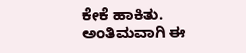ಕೇಕೆ ಹಾಕಿತು. ಅಂತಿಮವಾಗಿ ಈ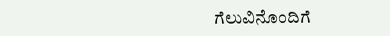ಗೆಲುವಿನೊಂದಿಗೆ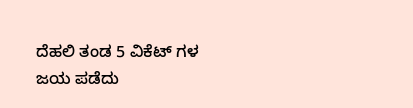ದೆಹಲಿ ತಂಡ 5 ವಿಕೆಟ್‌ ಗಳ ಜಯ ಪಡೆದು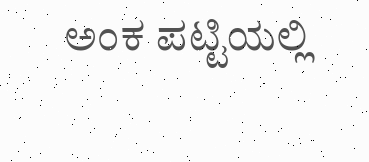ಅಂಕ ಪಟ್ಟಿಯಲ್ಲಿ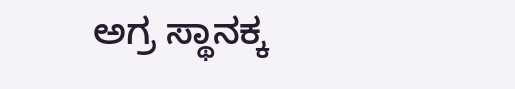ಅಗ್ರ ಸ್ಥಾನಕ್ಕ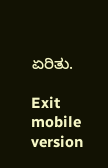ಏರಿತು.

Exit mobile version